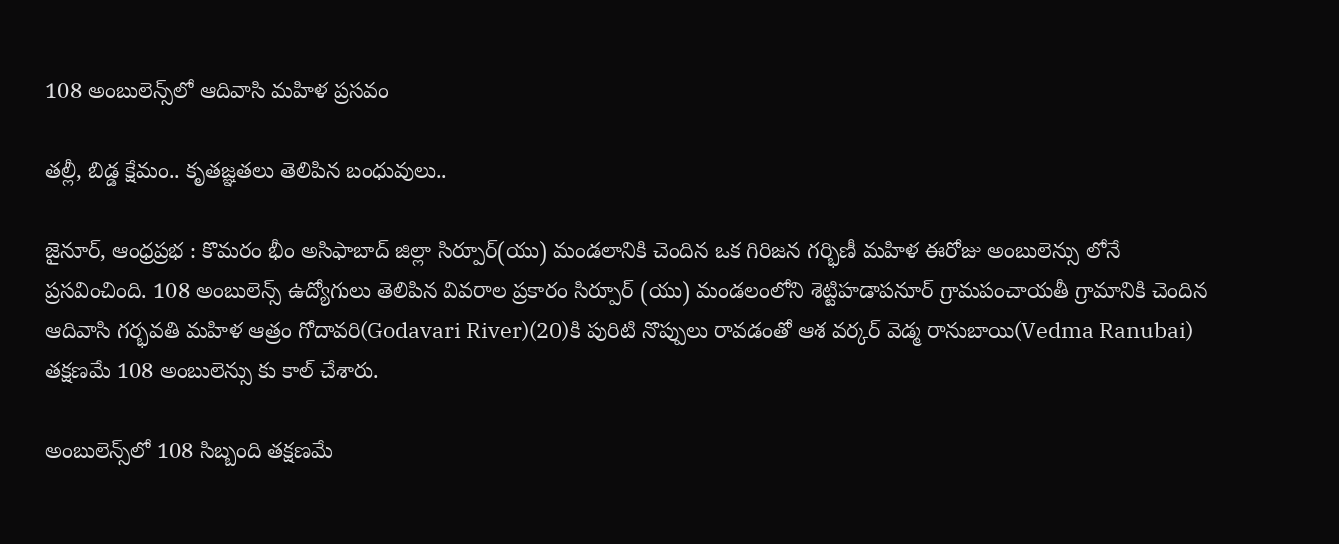108 అంబులెన్స్‌లో ఆదివాసి మహిళ‌ ప్రసవం

తల్లీ, బిడ్డ క్షేమం.. కృతజ్ఞతలు తెలిపిన బంధువులు..

జైనూర్, ఆంధ్రప్రభ : కొమరం భీం అసిఫాబాద్ జిల్లా సిర్పూర్(యు) మండలానికి చెందిన ఒక గిరిజన గర్భిణీ మహిళ ఈరోజు అంబులెన్సు లోనే ప్రసవించింది. 108 అంబులెన్స్ ఉద్యోగులు తెలిపిన వివరాల ప్రకారం సిర్పూర్ (యు) మండలంలోని శెట్టిహడాపనూర్ గ్రామపంచాయతీ గ్రామానికి చెందిన ఆదివాసి గర్భవతి మహిళ ఆత్రం గోదావరి(Godavari River)(20)కి పురిటి నొప్పులు రావడంతో ఆశ వర్కర్ వెడ్మ రానుబాయి(Vedma Ranubai) తక్షణమే 108 అంబులెన్సు కు కాల్ చేశారు.

అంబులెన్స్‌లో 108 సిబ్బంది తక్షణమే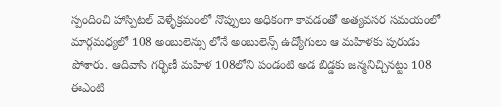స్పందించి హాస్పిటల్ వెళ్ళేక్రమంలో నొప్పులు అధికంగా కావడంతో అత్యవసర సమయంలో మార్గమధ్యలో 108 అంబులెన్సు లోనే అంబులెన్స్ ఉద్యోగులు ఆ మహిళకు పురుడు పోశారు. ఆదివాసి గర్భిణీ మహిళ 108లోని పండంటి అడ బిడ్డకు జన్మనిచ్చినట్టు 108 ఈఎంటి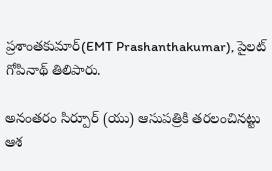ప్రశాంతకుమార్(EMT Prashanthakumar), పైలట్ గోపినాథ్ తిలిపారు.

అనంతరం సిర్పూర్ (యు) ఆసుపత్రికి తరలంచినట్టు ఆశ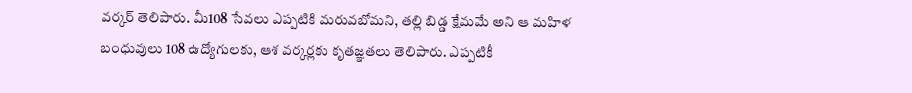వ‌ర్క‌ర్ తెలిపారు. మీ108 సేవలు ఎప్పటికి మరువబోమని, తల్లి బిడ్డ క్షేమమే అని ఆ మ‌హిళ బంధువులు 108 ఉద్యోగులకు, ఆశ వర్కర్లకు కృతజ్ఞతలు తెలిపారు. ఎప్పటికీ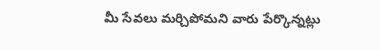మీ సేవలు మర్చిపోమని వారు పేర్కొన్నట్లు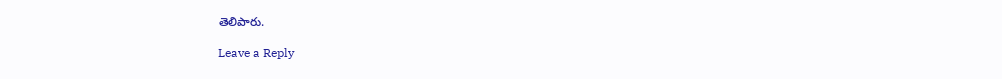తెలిపారు.

Leave a Reply